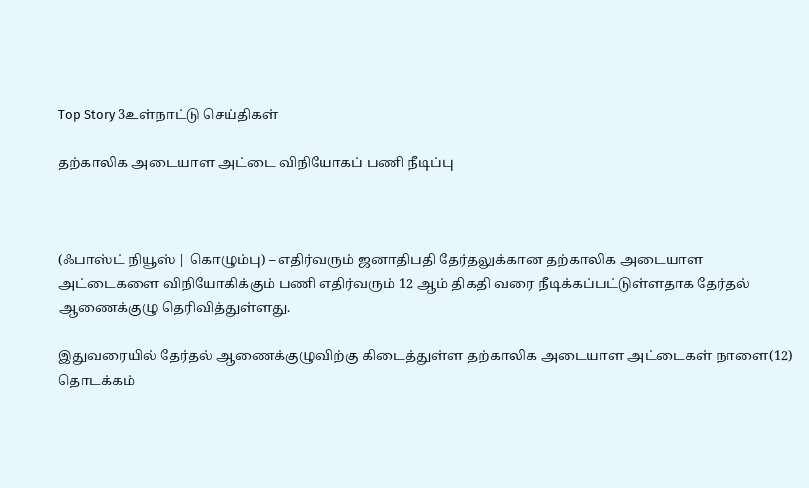Top Story 3உள்நாட்டு செய்திகள்

தற்காலிக அடையாள அட்டை விநியோகப் பணி நீடிப்பு



(ஃபாஸ்ட் நியூஸ் | கொழும்பு) – எதிர்வரும் ஜனாதிபதி தேர்தலுக்கான தற்காலிக அடையாள அட்டைகளை விநியோகிக்கும் பணி எதிர்வரும் 12 ஆம் திகதி வரை நீடிக்கப்பட்டுள்ளதாக தேர்தல் ஆணைக்குழு தெரிவித்துள்ளது.

இதுவரையில் தேர்தல் ஆணைக்குழுவிற்கு கிடைத்துள்ள தற்காலிக அடையாள அட்டைகள் நாளை(12) தொடக்கம்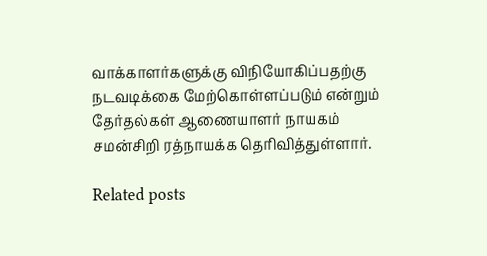வாக்காளர்களுக்கு விநியோகிப்பதற்கு நடவடிக்கை மேற்கொள்ளப்படும் என்றும் தேர்தல்கள் ஆணையாளர் நாயகம் சமன்சிறி ரத்நாயக்க தெரிவித்துள்ளார்.

Related posts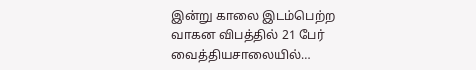இன்று காலை இடம்பெற்ற வாகன விபத்தில் 21 பேர் வைத்தியசாலையில்…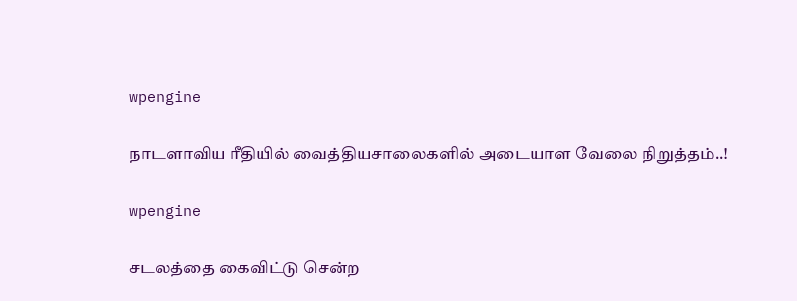wpengine

நாடளாவிய ரீதியில் வைத்தியசாலைகளில் அடையாள வேலை நிறுத்தம்..!

wpengine

சடலத்தை கைவிட்டு சென்ற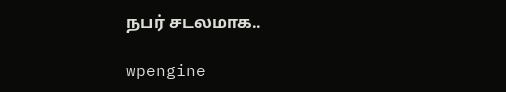நபர் சடலமாக..

wpengine